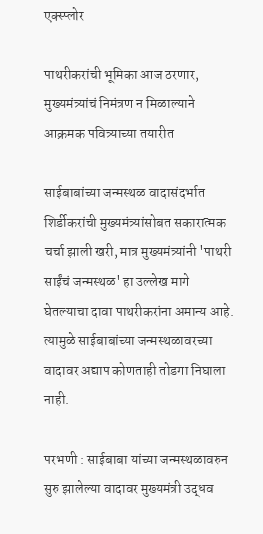एक्स्प्लोर

पाथरीकरांची भूमिका आज ठरणार, मुख्यमंत्र्यांचं निमंत्रण न मिळाल्याने आक्रमक पवित्र्याच्या तयारीत

साईबाबांच्या जन्मस्थळ वादासंदर्भात शिर्डीकरांची मुख्यमंत्र्यांसोबत सकारात्मक चर्चा झाली खरी, मात्र मुख्यमंत्र्यांनी 'पाथरी साईंचं जन्मस्थळ' हा उल्लेख मागे घेतल्याचा दावा पाथरीकरांना अमान्य आहे. त्यामुळे साईबाबांच्या जन्मस्थळावरच्या वादावर अद्याप कोणताही तोडगा निघाला नाही.

परभणी : साईबाबा यांच्या जन्मस्थळावरुन सुरु झालेल्या वादावर मुख्यमंत्री उद्धव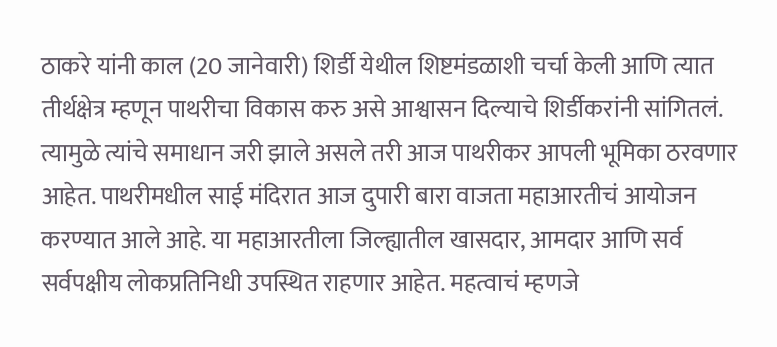ठाकरे यांनी काल (20 जानेवारी) शिर्डी येथील शिष्टमंडळाशी चर्चा केली आणि त्यात तीर्थक्षेत्र म्हणून पाथरीचा विकास करु असे आश्वासन दिल्याचे शिर्डीकरांनी सांगितलं. त्यामुळे त्यांचे समाधान जरी झाले असले तरी आज पाथरीकर आपली भूमिका ठरवणार आहेत. पाथरीमधील साई मंदिरात आज दुपारी बारा वाजता महाआरतीचं आयोजन करण्यात आले आहे. या महाआरतीला जिल्ह्यातील खासदार, आमदार आणि सर्व सर्वपक्षीय लोकप्रतिनिधी उपस्थित राहणार आहेत. महत्वाचं म्हणजे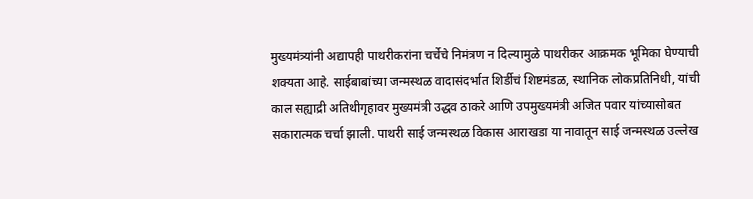मुख्यमंत्र्यांनी अद्यापही पाथरीकरांना चर्चेचे निमंत्रण न दिल्यामुळे पाथरीकर आक्रमक भूमिका घेण्याची शक्यता आहे. साईबाबांच्या जन्मस्थळ वादासंदर्भात शिर्डीचं शिष्टमंडळ, स्थानिक लोकप्रतिनिधी, यांची काल सह्याद्री अतिथीगृहावर मुख्यमंत्री उद्धव ठाकरे आणि उपमुख्यमंत्री अजित पवार यांच्यासोबत सकारात्मक चर्चा झाली. पाथरी साई जन्मस्थळ विकास आराखडा या नावातून साई जन्मस्थळ उल्लेख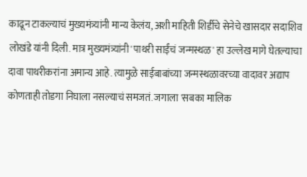काढून टाकल्याचं मुख्यमंत्र्यांनी मान्य केलंय, अशी माहिती शिर्डीचे सेनेचे खासदार सदाशिव लोखंडे यांनी दिली. मात्र मुख्यमंत्र्यांनी 'पाथरी साईंचं जन्मस्थळ' हा उल्लेख मागे घेतल्याचा दावा पाथरीकरांना अमान्य आहे. त्यामुळे साईबाबांच्या जन्मस्थळावरच्या वादावर अद्याप कोणताही तोडगा निघाला नसल्याचं समजतं. जगाला 'सबका मालिक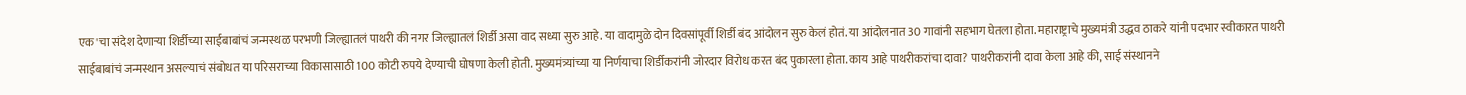एक'चा संदेश देणाऱ्या शिर्डीच्या साईबाबांचं जन्मस्थळ परभणी जिल्ह्यातलं पाथरी की नगर जिल्ह्यातलं शिर्डी असा वाद सध्या सुरु आहे. या वादामुळे दोन दिवसांपूर्वी शिर्डी बंद आंदोलन सुरु केलं होतं. या आंदोलनात 30 गावांनी सहभाग घेतला होता. महाराष्ट्राचे मुख्यमंत्री उद्धव ठाकरे यांनी पदभार स्वीकारत पाथरी साईबाबांचं जन्मस्थान असल्याचं संबोधत या परिसराच्या विकासासाठी 100 कोटी रुपये देण्याची घोषणा केली होती. मुख्यमंत्र्यांच्या या निर्णयाचा शिर्डीकरांनी जोरदार विरोध करत बंद पुकारला होता. काय आहे पाथरीकरांचा दावा? पाथरीकरांनी दावा केला आहे की, साई संस्थानने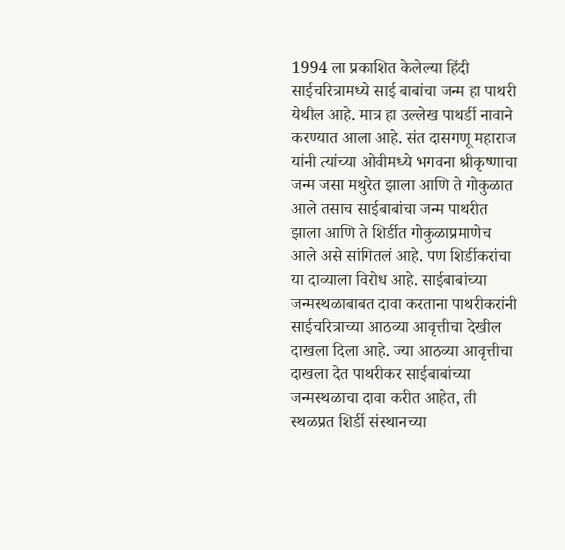1994 ला प्रकाशित केलेल्या हिंदी साईचरित्रामध्ये साई बाबांचा जन्म हा पाथरी येथील आहे. मात्र हा उल्लेख पाथर्डी नावाने करण्यात आला आहे. संत दासगणू महाराज यांनी त्यांच्या ओवीमध्ये भगवना श्रीकृष्णाचा जन्म जसा मथुरेत झाला आणि ते गोकुळात आले तसाच साईबाबांचा जन्म पाथरीत झाला आणि ते शिर्डीत गोकुळाप्रमाणेच आले असे सांगितलं आहे. पण शिर्डीकरांचा या दाव्याला विरोध आहे. साईबाबांच्या जन्मस्थळाबाबत दावा करताना पाथरीकरांनी साईचरित्राच्या आठव्या आवृत्तीचा देखील दाखला दिला आहे. ज्या आठव्या आवृत्तीचा दाखला देत पाथरीकर साईबाबांच्या जन्मस्थळाचा दावा करीत आहेत, ती स्थळप्रत शिर्डी संस्थानच्या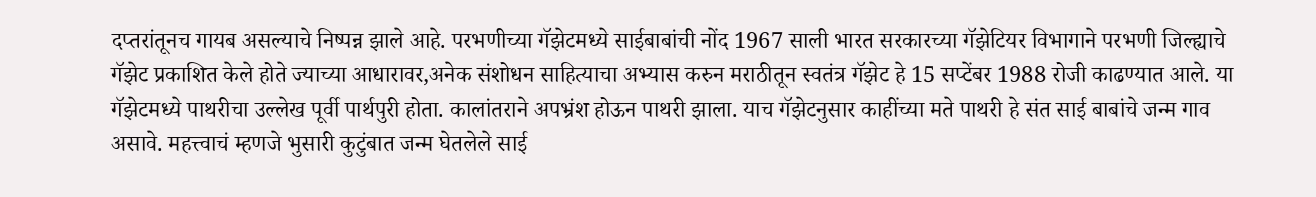दप्तरांतूनच गायब असल्याचे निष्पन्न झाले आहे. परभणीच्या गॅझेटमध्ये साईबाबांची नोंद 1967 साली भारत सरकारच्या गॅझेटियर विभागाने परभणी जिल्ह्याचे गॅझेट प्रकाशित केले होते ज्याच्या आधारावर,अनेक संशोधन साहित्याचा अभ्यास करुन मराठीतून स्वतंत्र गॅझेट हे 15 सप्टेंबर 1988 रोजी काढण्यात आले. या गॅझेटमध्ये पाथरीचा उल्लेख पूर्वी पार्थपुरी होता. कालांतराने अपभ्रंश होऊन पाथरी झाला. याच गॅझेटनुसार काहींच्या मते पाथरी हे संत साई बाबांचे जन्म गाव असावे. महत्त्वाचं म्हणजे भुसारी कुटुंबात जन्म घेतलेले साई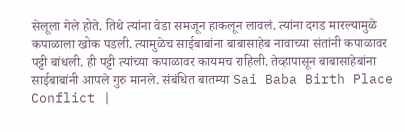सेलूला गेले होते. तिथे त्यांना वेडा समजून हाकलून लावलं. त्यांना दगड मारल्यामुळे कपाळाला खोक पडली. त्यामुळेच साईबाबांना बाबासाहेब नावाच्या संतांनी कपाळावर पट्टी बांधली. ही पट्टी त्यांच्या कपाळावर कायमच राहिली. तेव्हापासून बाबासाहेबांना साईबाबांनी आपले गुरु मानले. संबंधित बातम्या Sai Baba Birth Place Conflict |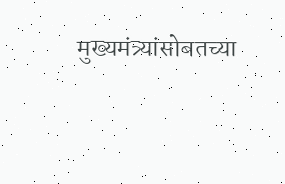मुख्यमंत्र्यांसोबतच्या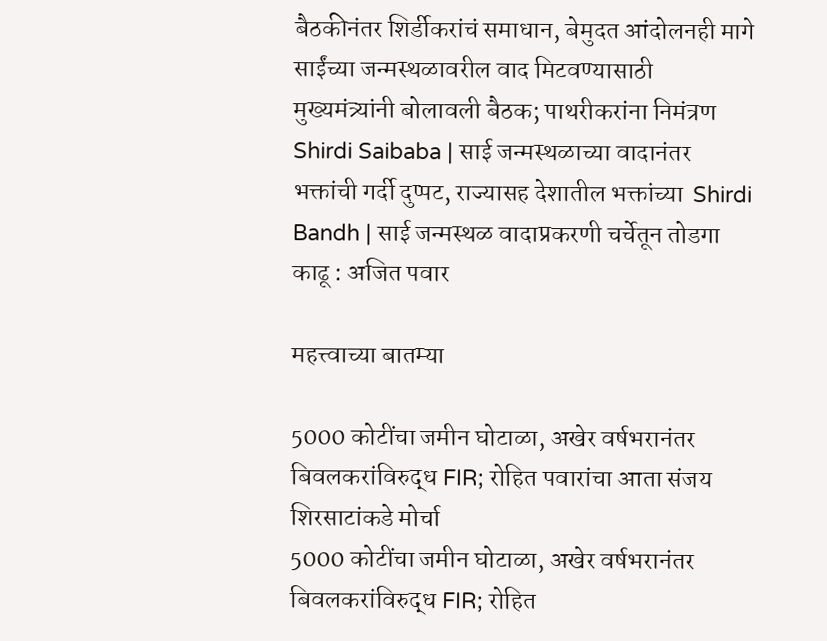बैठकीनंतर शिर्डीकरांचं समाधान, बेमुदत आंदोलनही मागे साईंच्या जन्मस्थळावरील वाद मिटवण्यासाठी मुख्यमंत्र्यांनी बोलावली बैठक; पाथरीकरांना निमंत्रण  Shirdi Saibaba | साई जन्मस्थळाच्या वादानंतर भक्तांची गर्दी दुप्पट, राज्यासह देशातील भक्तांच्या  Shirdi Bandh | साई जन्मस्थळ वादाप्रकरणी चर्चेतून तोडगा काढू : अजित पवार

महत्त्वाच्या बातम्या

5000 कोटींचा जमीन घोटाळा, अखेर वर्षभरानंतर बिवलकरांविरुद्ध FIR; रोहित पवारांचा आता संजय शिरसाटांकडे मोर्चा
5000 कोटींचा जमीन घोटाळा, अखेर वर्षभरानंतर बिवलकरांविरुद्ध FIR; रोहित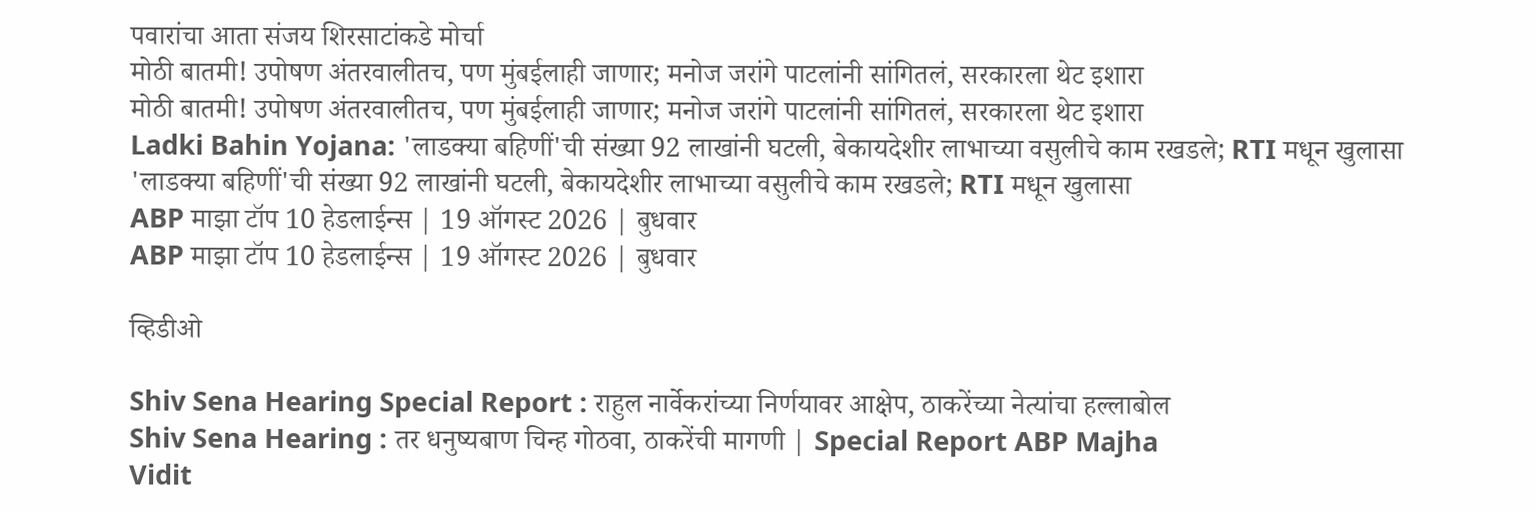पवारांचा आता संजय शिरसाटांकडे मोर्चा
मोठी बातमी! उपोषण अंतरवालीतच, पण मुंबईलाही जाणार; मनोज जरांगे पाटलांनी सांगितलं, सरकारला थेट इशारा
मोठी बातमी! उपोषण अंतरवालीतच, पण मुंबईलाही जाणार; मनोज जरांगे पाटलांनी सांगितलं, सरकारला थेट इशारा
Ladki Bahin Yojana: 'लाडक्या बहिणीं'ची संख्या 92 लाखांनी घटली, बेकायदेशीर लाभाच्या वसुलीचे काम रखडले; RTI मधून खुलासा
'लाडक्या बहिणीं'ची संख्या 92 लाखांनी घटली, बेकायदेशीर लाभाच्या वसुलीचे काम रखडले; RTI मधून खुलासा
ABP माझा टॉप 10 हेडलाईन्स | 19 ऑगस्ट 2026 | बुधवार
ABP माझा टॉप 10 हेडलाईन्स | 19 ऑगस्ट 2026 | बुधवार

व्हिडीओ

Shiv Sena Hearing Special Report : राहुल नार्वेकरांच्या निर्णयावर आक्षेप, ठाकरेंच्या नेत्यांचा हल्लाबोल
Shiv Sena Hearing : तर धनुष्यबाण चिन्ह गोठवा, ठाकरेंची मागणी | Special Report ABP Majha
Vidit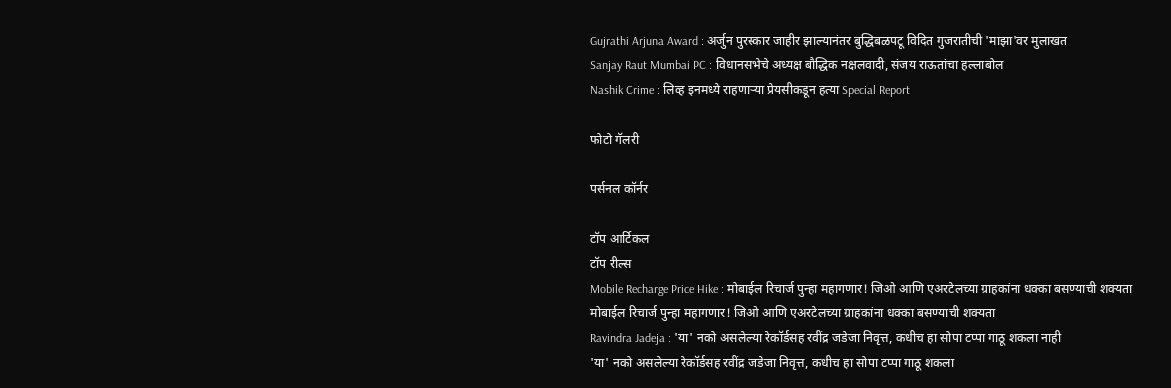Gujrathi Arjuna Award : अर्जुन पुरस्कार जाहीर झाल्यानंतर बुद्धिबळपटू विदित गुजरातीची 'माझा'वर मुलाखत
Sanjay Raut Mumbai PC : विधानसभेचे अध्यक्ष बौद्धिक नक्षलवादी, संजय राऊतांचा हल्लाबोल
Nashik Crime : लिव्ह इनमध्ये राहणाऱ्या प्रेयसीकडून हत्या Special Report

फोटो गॅलरी

पर्सनल कॉर्नर

टॉप आर्टिकल
टॉप रील्स
Mobile Recharge Price Hike : मोबाईल रिचार्ज पुन्हा महागणार! जिओ आणि एअरटेलच्या ग्राहकांना धक्का बसण्याची शक्यता
मोबाईल रिचार्ज पुन्हा महागणार! जिओ आणि एअरटेलच्या ग्राहकांना धक्का बसण्याची शक्यता
Ravindra Jadeja : 'या' नको असलेल्या रेकॉर्डसह रवींद्र जडेजा निवृत्त, कधीच हा सोपा टप्पा गाठू शकला नाही
'या' नको असलेल्या रेकॉर्डसह रवींद्र जडेजा निवृत्त, कधीच हा सोपा टप्पा गाठू शकला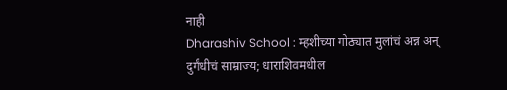नाही
Dharashiv School : म्हशीच्या गोठ्यात मुलांचं अन्न अन् दुर्गंधीचं साम्राज्य; धाराशिवमधील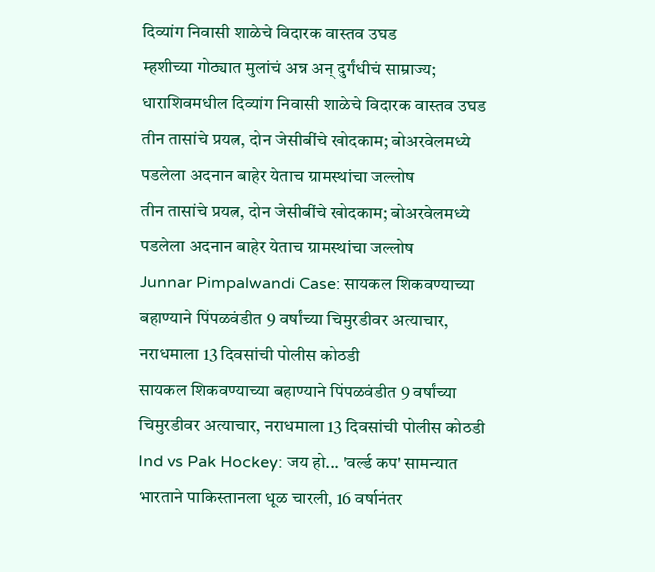दिव्यांग निवासी शाळेचे विदारक वास्तव उघड
म्हशीच्या गोठ्यात मुलांचं अन्न अन् दुर्गंधीचं साम्राज्य; धाराशिवमधील दिव्यांग निवासी शाळेचे विदारक वास्तव उघड
तीन तासांचे प्रयत्न, दोन जेसीबींचे खोदकाम; बोअरवेलमध्ये पडलेला अदनान बाहेर येताच ग्रामस्थांचा जल्लोष
तीन तासांचे प्रयत्न, दोन जेसीबींचे खोदकाम; बोअरवेलमध्ये पडलेला अदनान बाहेर येताच ग्रामस्थांचा जल्लोष
Junnar Pimpalwandi Case: सायकल शिकवण्याच्या बहाण्याने पिंपळवंडीत 9 वर्षांच्या चिमुरडीवर अत्याचार, नराधमाला 13 दिवसांची पोलीस कोठडी
सायकल शिकवण्याच्या बहाण्याने पिंपळवंडीत 9 वर्षांच्या चिमुरडीवर अत्याचार, नराधमाला 13 दिवसांची पोलीस कोठडी
Ind vs Pak Hockey: जय हो... 'वर्ल्ड कप' सामन्यात भारताने पाकिस्तानला धूळ चारली, 16 वर्षानंतर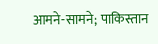आमने-सामने; पाकिस्तान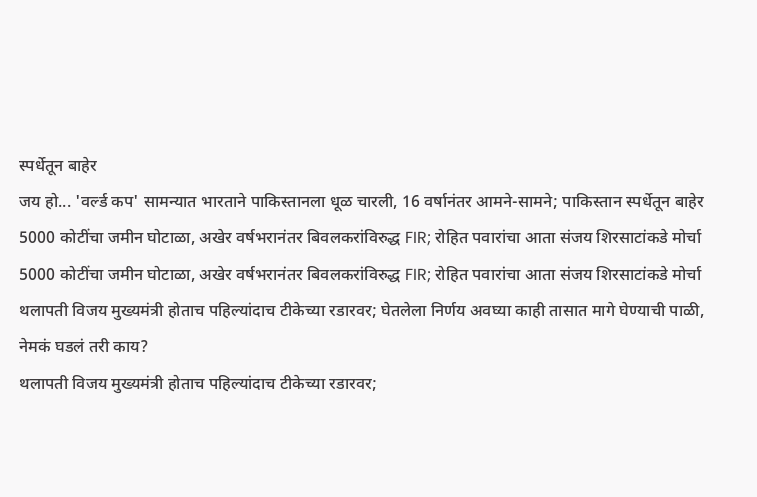स्पर्धेतून बाहेर
जय हो... 'वर्ल्ड कप' सामन्यात भारताने पाकिस्तानला धूळ चारली, 16 वर्षानंतर आमने-सामने; पाकिस्तान स्पर्धेतून बाहेर
5000 कोटींचा जमीन घोटाळा, अखेर वर्षभरानंतर बिवलकरांविरुद्ध FIR; रोहित पवारांचा आता संजय शिरसाटांकडे मोर्चा
5000 कोटींचा जमीन घोटाळा, अखेर वर्षभरानंतर बिवलकरांविरुद्ध FIR; रोहित पवारांचा आता संजय शिरसाटांकडे मोर्चा
थलापती विजय मुख्यमंत्री होताच पहिल्यांदाच टीकेच्या रडारवर; घेतलेला निर्णय अवघ्या काही तासात मागे घेण्याची पाळी, नेमकं घडलं तरी काय?
थलापती विजय मुख्यमंत्री होताच पहिल्यांदाच टीकेच्या रडारवर;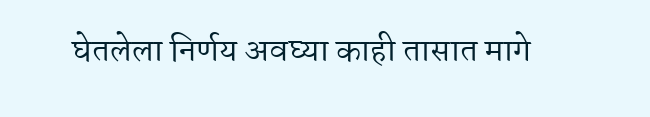घेतलेला निर्णय अवघ्या काही तासात मागे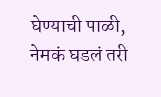घेण्याची पाळी, नेमकं घडलं तरी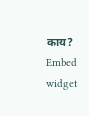काय?
Embed widget